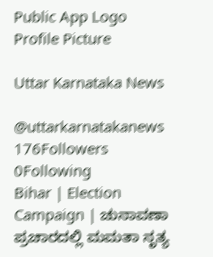Public App Logo
Profile Picture

Uttar Karnataka News

@uttarkarnatakanews
176Followers
0Following
Bihar | Election Campaign | ಚುನಾವಣಾ ಪ್ರಚಾರದಲ್ಲಿ ಮಮತಾ ನೃತ್ಯ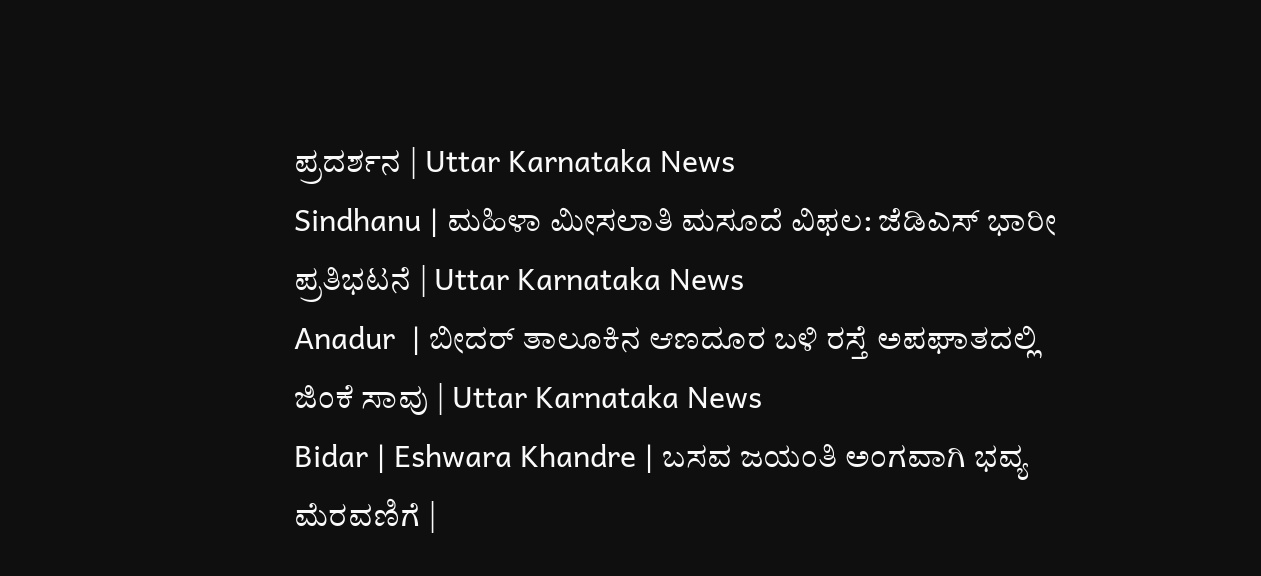ಪ್ರದರ್ಶನ | Uttar Karnataka News
Sindhanu | ಮಹಿಳಾ ಮೀಸಲಾತಿ ಮಸೂದೆ ವಿಫಲ: ಜೆಡಿಎಸ್ ಭಾರೀ ಪ್ರತಿಭಟನೆ | Uttar Karnataka News
Anadur  | ಬೀದರ್ ತಾಲೂಕಿನ ಆಣದೂರ ಬಳಿ ರಸ್ತೆ ಅಪಘಾತದಲ್ಲಿ ಜಿಂಕೆ ಸಾವು | Uttar Karnataka News
Bidar | Eshwara Khandre | ಬಸವ ಜಯಂತಿ ಅಂಗವಾಗಿ ಭವ್ಯ ಮೆರವಣಿಗೆ |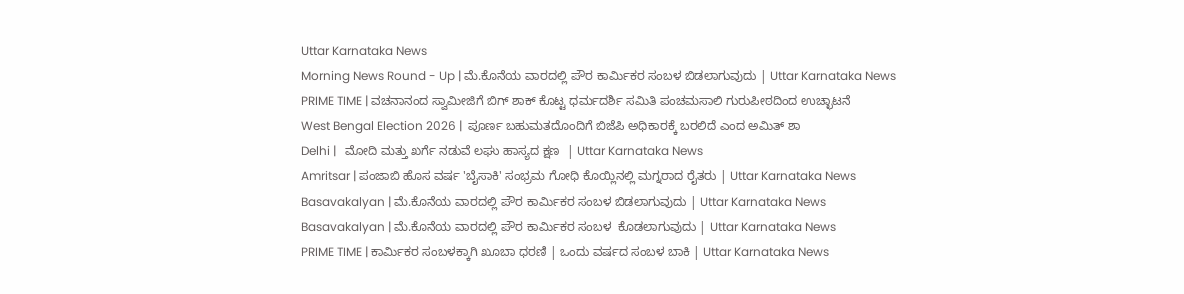Uttar Karnataka News
Morning News Round - Up | ಮೆ.ಕೊನೆಯ ವಾರದಲ್ಲಿ ಪೌರ ಕಾರ್ಮಿಕರ ಸಂಬಳ ಬಿಡಲಾಗುವುದು | Uttar Karnataka News
PRIME TIME | ವಚನಾನಂದ ಸ್ವಾಮೀಜಿಗೆ ಬಿಗ್ ಶಾಕ್ ಕೊಟ್ಟ ಧರ್ಮದರ್ಶಿ ಸಮಿತಿ ಪಂಚಮಸಾಲಿ ಗುರುಪೀಠದಿಂದ ಉಚ್ಛಾಟನೆ
West Bengal Election 2026 |  ಪೂರ್ಣ ಬಹುಮತದೊಂದಿಗೆ ಬಿಜೆಪಿ ಅಧಿಕಾರಕ್ಕೆ ಬರಲಿದೆ ಎಂದ ಅಮಿತ್ ಶಾ
Delhi |   ಮೋದಿ ಮತ್ತು ಖರ್ಗೆ ನಡುವೆ ಲಘು ಹಾಸ್ಯದ ಕ್ಷಣ  | Uttar Karnataka News
Amritsar | ಪಂಜಾಬಿ ಹೊಸ ವರ್ಷ 'ಬೈಸಾಕಿ' ಸಂಭ್ರಮ ಗೋಧಿ ಕೊಯ್ಲಿನಲ್ಲಿ ಮಗ್ನರಾದ ರೈತರು | Uttar Karnataka News
Basavakalyan | ಮೆ.ಕೊನೆಯ ವಾರದಲ್ಲಿ ಪೌರ ಕಾರ್ಮಿಕರ ಸಂಬಳ ಬಿಡಲಾಗುವುದು | Uttar Karnataka News
Basavakalyan | ಮೆ.ಕೊನೆಯ ವಾರದಲ್ಲಿ ಪೌರ ಕಾರ್ಮಿಕರ ಸಂಬಳ  ಕೊಡಲಾಗುವುದು | Uttar Karnataka News
PRIME TIME | ಕಾರ್ಮಿಕರ ಸಂಬಳಕ್ಕಾಗಿ ಖೂಬಾ ಧರಣಿ | ಒಂದು ವರ್ಷದ ಸಂಬಳ ಬಾಕಿ | Uttar Karnataka News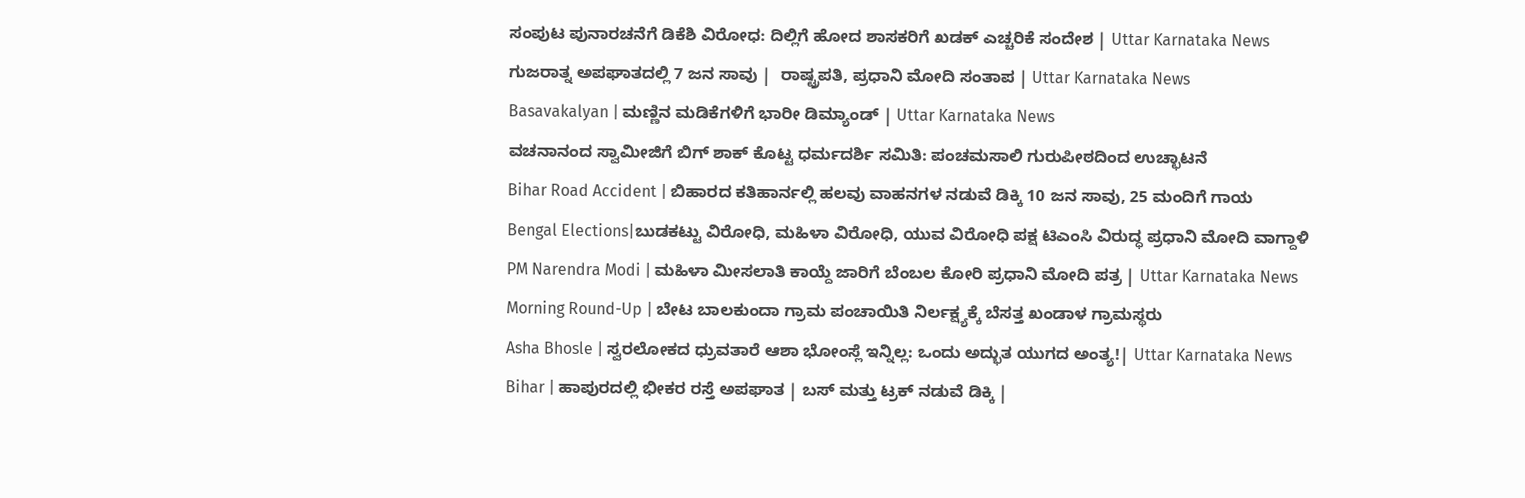ಸಂಪುಟ ಪುನಾರಚನೆಗೆ ಡಿಕೆಶಿ ವಿರೋಧ: ದಿಲ್ಲಿಗೆ ಹೋದ ಶಾಸಕರಿಗೆ ಖಡಕ್ ಎಚ್ಚರಿಕೆ ಸಂದೇಶ | Uttar Karnataka News
ಗುಜರಾತ್ನ ಅಪಘಾತದಲ್ಲಿ 7 ಜನ ಸಾವು |  ರಾಷ್ಟ್ರಪತಿ, ಪ್ರಧಾನಿ ಮೋದಿ ಸಂತಾಪ | Uttar Karnataka News
Basavakalyan | ಮಣ್ಣಿನ ಮಡಿಕೆಗಳಿಗೆ ಭಾರೀ ಡಿಮ್ಯಾಂಡ್ | Uttar Karnataka News
ವಚನಾನಂದ ಸ್ವಾಮೀಜಿಗೆ ಬಿಗ್ ಶಾಕ್ ಕೊಟ್ಟ ಧರ್ಮದರ್ಶಿ ಸಮಿತಿ: ಪಂಚಮಸಾಲಿ ಗುರುಪೀಠದಿಂದ ಉಚ್ಛಾಟನೆ
Bihar Road Accident | ಬಿಹಾರದ ಕತಿಹಾರ್ನಲ್ಲಿ ಹಲವು ವಾಹನಗಳ ನಡುವೆ ಡಿಕ್ಕಿ 10 ಜನ ಸಾವು, 25 ಮಂದಿಗೆ ಗಾಯ
Bengal Elections|ಬುಡಕಟ್ಟು ವಿರೋಧಿ, ಮಹಿಳಾ ವಿರೋಧಿ, ಯುವ ವಿರೋಧಿ ಪಕ್ಷ ಟಿಎಂಸಿ ವಿರುದ್ಧ ಪ್ರಧಾನಿ ಮೋದಿ ವಾಗ್ದಾಳಿ
PM Narendra Modi | ಮಹಿಳಾ ಮೀಸಲಾತಿ ಕಾಯ್ದೆ ಜಾರಿಗೆ ಬೆಂಬಲ ಕೋರಿ ಪ್ರಧಾನಿ ಮೋದಿ ಪತ್ರ | Uttar Karnataka News
Morning Round-Up | ಬೇಟ ಬಾಲಕುಂದಾ ಗ್ರಾಮ ಪಂಚಾಯಿತಿ ನಿರ್ಲಕ್ಷ್ಯಕ್ಕೆ ಬೆಸತ್ತ ಖಂಡಾಳ ಗ್ರಾಮಸ್ಥರು
Asha Bhosle | ಸ್ವರಲೋಕದ ಧ್ರುವತಾರೆ ಆಶಾ ಭೋಂಸ್ಲೆ ಇನ್ನಿಲ್ಲ: ಒಂದು ಅದ್ಭುತ ಯುಗದ ಅಂತ್ಯ!| Uttar Karnataka News
Bihar | ಹಾಪುರದಲ್ಲಿ ಭೀಕರ ರಸ್ತೆ ಅಪಘಾತ | ಬಸ್ ಮತ್ತು ಟ್ರಕ್ ನಡುವೆ ಡಿಕ್ಕಿ |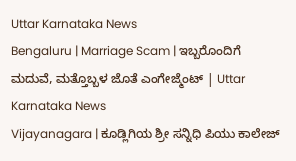Uttar Karnataka News
Bengaluru | Marriage Scam | ಇಬ್ಬರೊಂದಿಗೆ ಮದುವೆ, ಮತ್ತೊಬ್ಬಳ ಜೊತೆ ಎಂಗೇಜ್ಮೆಂಟ್ | Uttar Karnataka News
Vijayanagara | ಕೂಡ್ಲಿಗಿಯ ಶ್ರೀ ಸನ್ನಿಧಿ ಪಿಯು ಕಾಲೇಜ್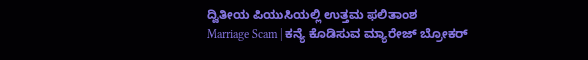ದ್ವಿತೀಯ ಪಿಯುಸಿಯಲ್ಲಿ ಉತ್ತಮ ಫಲಿತಾಂಶ
Marriage Scam | ಕನ್ಯೆ ಕೊಡಿಸುವ ಮ್ಯಾರೇಜ್ ಬ್ರೋಕರ್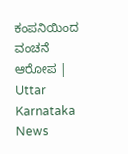ಕಂಪನಿಯಿಂದ ವಂಚನೆ ಆರೋಪ | Uttar Karnataka News